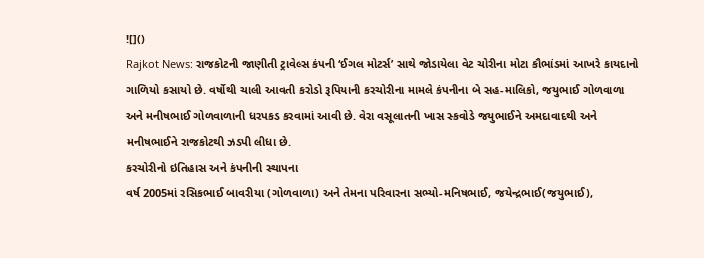![]()
Rajkot News: રાજકોટની જાણીતી ટ્રાવેલ્સ કંપની ‘ઈગલ મોટર્સ’ સાથે જોડાયેલા વેટ ચોરીના મોટા કૌભાંડમાં આખરે કાયદાનો ગાળિયો કસાયો છે. વર્ષોથી ચાલી આવતી કરોડો રૂપિયાની કરચોરીના મામલે કંપનીના બે સહ-માલિકો, જયુભાઈ ગોળવાળા અને મનીષભાઈ ગોળવાળાની ધરપકડ કરવામાં આવી છે. વેરા વસૂલાતની ખાસ સ્કવોડે જયુભાઈને અમદાવાદથી અને મનીષભાઈને રાજકોટથી ઝડપી લીધા છે.
કરચોરીનો ઇતિહાસ અને કંપનીની સ્થાપના
વર્ષ 2005માં રસિકભાઈ બાવરીયા (ગોળવાળા) અને તેમના પરિવારના સભ્યો-મનિષભાઈ, જયેન્દ્રભાઈ(જયુભાઈ),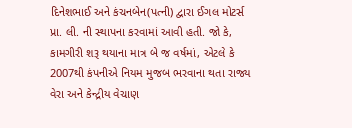દિનેશભાઈ અને કંચનબેન(પત્ની) દ્વારા ઈગલ મોટર્સ પ્રા. લી. ની સ્થાપના કરવામાં આવી હતી. જો કે, કામગીરી શરૂ થયાના માત્ર બે જ વર્ષમાં, એટલે કે 2007થી કંપનીએ નિયમ મુજબ ભરવાના થતા રાજ્ય વેરા અને કેન્દ્રીય વેચાણ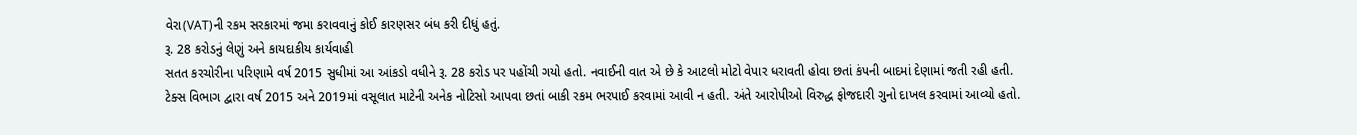વેરા(VAT)ની રકમ સરકારમાં જમા કરાવવાનું કોઈ કારણસર બંધ કરી દીધું હતું.
રૂ. 28 કરોડનું લેણું અને કાયદાકીય કાર્યવાહી
સતત કરચોરીના પરિણામે વર્ષ 2015 સુધીમાં આ આંકડો વધીને રૂ. 28 કરોડ પર પહોંચી ગયો હતો. નવાઈની વાત એ છે કે આટલો મોટો વેપાર ધરાવતી હોવા છતાં કંપની બાદમાં દેણામાં જતી રહી હતી. ટેક્સ વિભાગ દ્વારા વર્ષ 2015 અને 2019માં વસૂલાત માટેની અનેક નોટિસો આપવા છતાં બાકી રકમ ભરપાઈ કરવામાં આવી ન હતી. અંતે આરોપીઓ વિરુદ્ધ ફોજદારી ગુનો દાખલ કરવામાં આવ્યો હતો.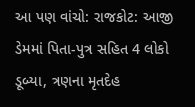આ પણ વાંચો: રાજકોટ: આજી ડેમમાં પિતા-પુત્ર સહિત 4 લોકો ડૂબ્યા, ત્રણના મૃતદેહ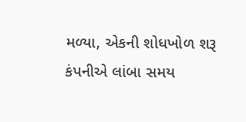મળ્યા, એકની શોધખોળ શરૂ
કંપનીએ લાંબા સમય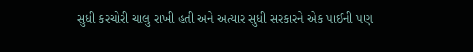સુધી કરચોરી ચાલુ રાખી હતી અને અત્યાર સુધી સરકારને એક પાઈની પણ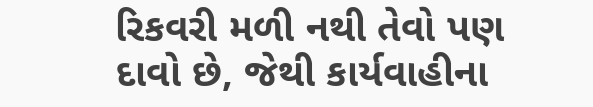રિકવરી મળી નથી તેવો પણ દાવો છે, જેથી કાર્યવાહીના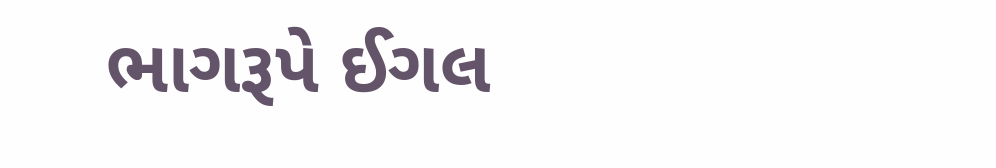ભાગરૂપે ઈગલ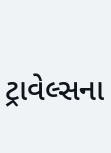ટ્રાવેલ્સના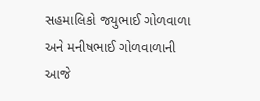સહમાલિકો જયુભાઈ ગોળવાળા અને મનીષભાઈ ગોળવાળાની આજે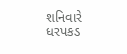શનિવારે ધરપકડ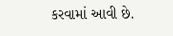કરવામાં આવી છે.